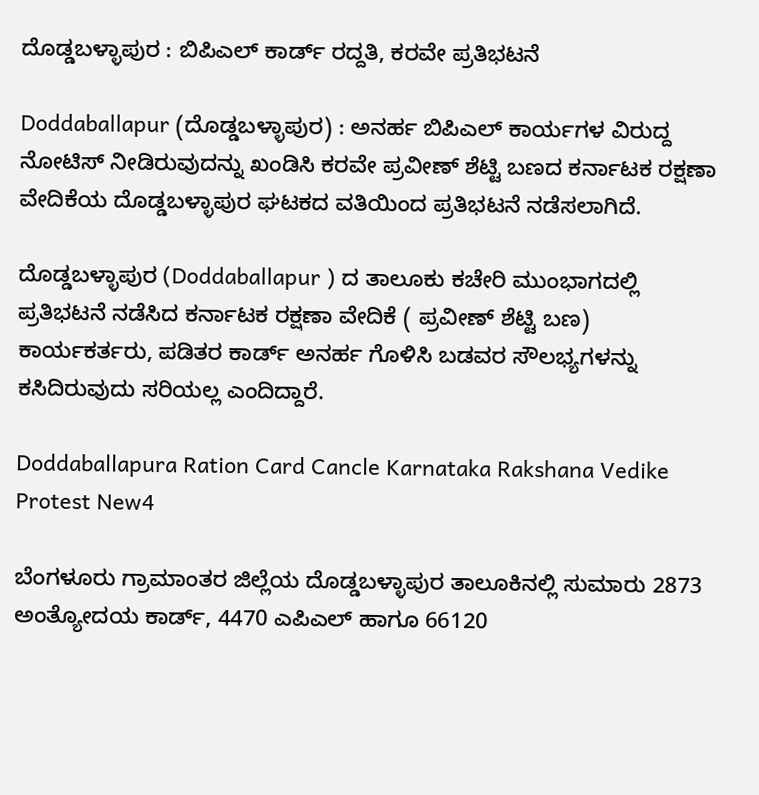ದೊಡ್ಡಬಳ್ಳಾಪುರ : ಬಿಪಿಎಲ್‌ ಕಾರ್ಡ್‌ ರದ್ದತಿ, ಕರವೇ ಪ್ರತಿಭಟನೆ

Doddaballapur (ದೊಡ್ಡಬಳ್ಳಾಪುರ) : ಅನರ್ಹ ಬಿಪಿಎಲ್‌ ಕಾರ್ಯಗಳ ವಿರುದ್ದ ನೋಟಿಸ್‌ ನೀಡಿರುವುದನ್ನು ಖಂಡಿಸಿ ಕರವೇ ಪ್ರವೀಣ್‌ ಶೆಟ್ಟಿ ಬಣದ ಕರ್ನಾಟಕ ರಕ್ಷಣಾ ವೇದಿಕೆಯ ದೊಡ್ಡಬಳ್ಳಾಪುರ ಘಟಕದ ವತಿಯಿಂದ ಪ್ರತಿಭಟನೆ ನಡೆಸಲಾಗಿದೆ.

ದೊಡ್ಡಬಳ್ಳಾಪುರ (Doddaballapur ) ದ ತಾಲೂಕು ಕಚೇರಿ ಮುಂಭಾಗದಲ್ಲಿ ಪ್ರತಿಭಟನೆ ನಡೆಸಿದ ಕರ್ನಾಟಕ ರಕ್ಷಣಾ ವೇದಿಕೆ ( ಪ್ರವೀಣ್‌ ಶೆಟ್ಟಿ ಬಣ) ಕಾರ್ಯಕರ್ತರು, ಪಡಿತರ ಕಾರ್ಡ್‌ ಅನರ್ಹ ಗೊಳಿಸಿ ಬಡವರ ಸೌಲಭ್ಯಗಳನ್ನು ಕಸಿದಿರುವುದು ಸರಿಯಲ್ಲ ಎಂದಿದ್ದಾರೆ.

Doddaballapura Ration Card Cancle Karnataka Rakshana Vedike Protest New4

ಬೆಂಗಳೂರು ಗ್ರಾಮಾಂತರ ಜಿಲ್ಲೆಯ ದೊಡ್ಡಬಳ್ಳಾಪುರ ತಾಲೂಕಿನಲ್ಲಿ ಸುಮಾರು 2873 ಅಂತ್ಯೋದಯ ಕಾರ್ಡ್‌, 4470 ಎಪಿಎಲ್‌ ಹಾಗೂ 66120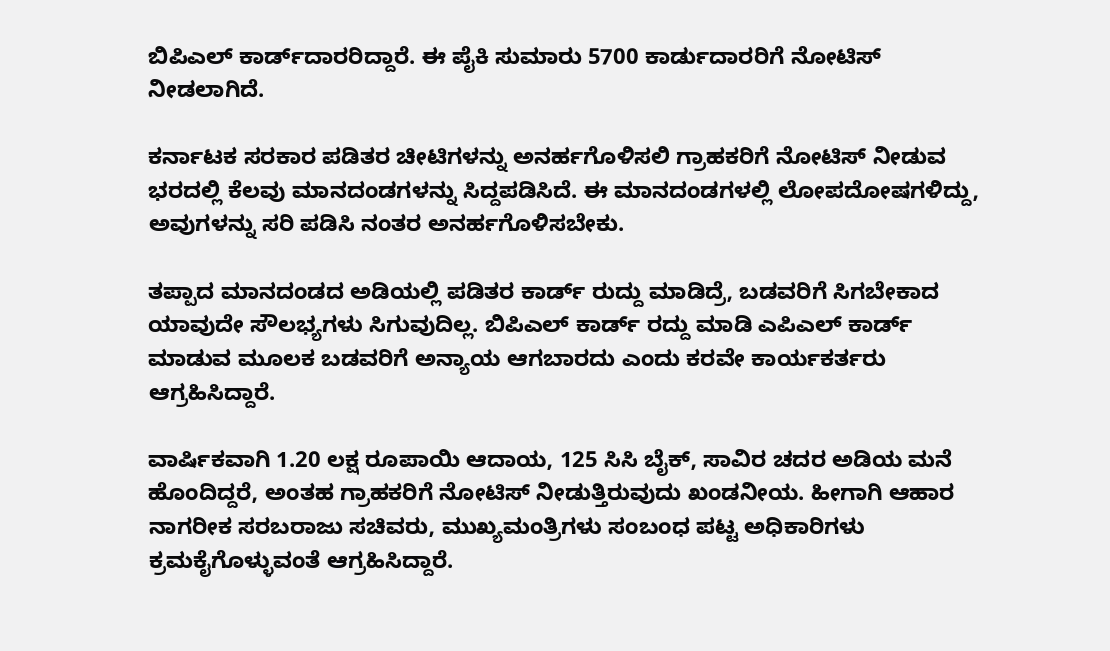ಬಿಪಿಎಲ್‌ ಕಾರ್ಡ್‌ದಾರರಿದ್ದಾರೆ. ಈ ಪೈಕಿ ಸುಮಾರು 5700 ಕಾರ್ಡುದಾರರಿಗೆ ನೋಟಿಸ್‌ ನೀಡಲಾಗಿದೆ.

ಕರ್ನಾಟಕ ಸರಕಾರ ಪಡಿತರ ಚೀಟಿಗಳನ್ನು ಅನರ್ಹಗೊಳಿಸಲಿ ಗ್ರಾಹಕರಿಗೆ ನೋಟಿಸ್‌ ನೀಡುವ ಭರದಲ್ಲಿ ಕೆಲವು ಮಾನದಂಡಗಳನ್ನು ಸಿದ್ದಪಡಿಸಿದೆ. ಈ ಮಾನದಂಡಗಳಲ್ಲಿ ಲೋಪದೋಷಗಳಿದ್ದು, ಅವುಗಳನ್ನು ಸರಿ ಪಡಿಸಿ ನಂತರ ಅನರ್ಹಗೊಳಿಸಬೇಕು.

ತಪ್ಪಾದ ಮಾನದಂಡದ ಅಡಿಯಲ್ಲಿ ಪಡಿತರ ಕಾರ್ಡ್‌ ರುದ್ದು ಮಾಡಿದ್ರೆ, ಬಡವರಿಗೆ ಸಿಗಬೇಕಾದ ಯಾವುದೇ ಸೌಲಭ್ಯಗಳು ಸಿಗುವುದಿಲ್ಲ. ಬಿಪಿಎಲ್‌ ಕಾರ್ಡ್‌ ರದ್ದು ಮಾಡಿ ಎಪಿಎಲ್‌ ಕಾರ್ಡ್‌ ಮಾಡುವ ಮೂಲಕ ಬಡವರಿಗೆ ಅನ್ಯಾಯ ಆಗಬಾರದು ಎಂದು ಕರವೇ ಕಾರ್ಯಕರ್ತರು ಆಗ್ರಹಿಸಿದ್ದಾರೆ.

ವಾರ್ಷಿಕವಾಗಿ 1.20 ಲಕ್ಷ ರೂಪಾಯಿ ಆದಾಯ, 125 ಸಿಸಿ ಬೈಕ್‌, ಸಾವಿರ ಚದರ ಅಡಿಯ ಮನೆ ಹೊಂದಿದ್ದರೆ, ಅಂತಹ ಗ್ರಾಹಕರಿಗೆ ನೋಟಿಸ್‌ ನೀಡುತ್ತಿರುವುದು ಖಂಡನೀಯ. ಹೀಗಾಗಿ ಆಹಾರ ನಾಗರೀಕ ಸರಬರಾಜು ಸಚಿವರು, ಮುಖ್ಯಮಂತ್ರಿಗಳು ಸಂಬಂಧ ಪಟ್ಟ ಅಧಿಕಾರಿಗಳು ಕ್ರಮಕೈಗೊಳ್ಳುವಂತೆ ಆಗ್ರಹಿಸಿದ್ದಾರೆ.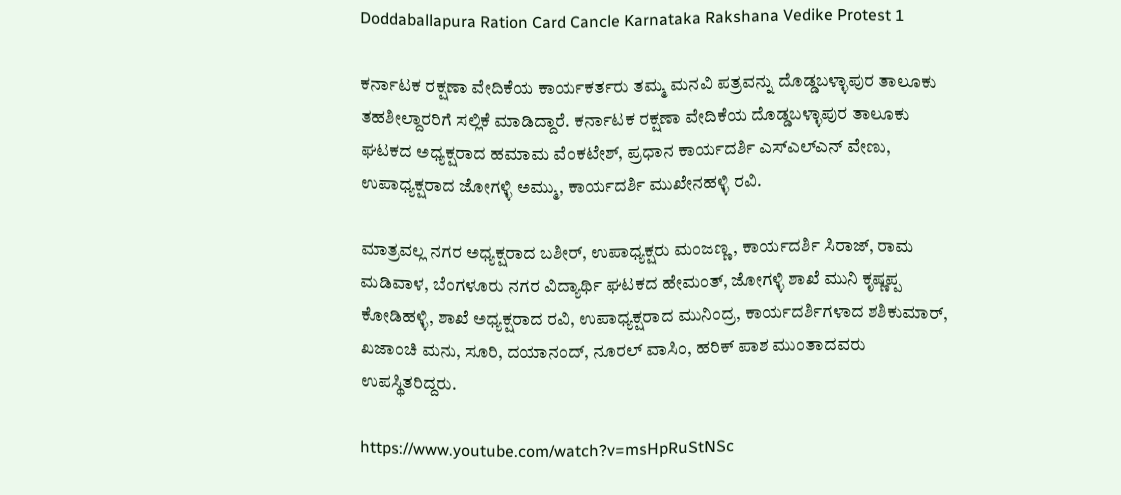Doddaballapura Ration Card Cancle Karnataka Rakshana Vedike Protest 1

ಕರ್ನಾಟಕ ರಕ್ಷಣಾ ವೇದಿಕೆಯ ಕಾರ್ಯಕರ್ತರು ತಮ್ಮ ಮನವಿ ಪತ್ರವನ್ನು ದೊಡ್ಡಬಳ್ಳಾಪುರ ತಾಲೂಕು ತಹಶೀಲ್ದಾರರಿಗೆ ಸಲ್ಲಿಕೆ ಮಾಡಿದ್ದಾರೆ. ಕರ್ನಾಟಕ ರಕ್ಷಣಾ ವೇದಿಕೆಯ ದೊಡ್ಡಬಳ್ಳಾಪುರ ತಾಲೂಕು ಘಟಕದ ಅಧ್ಯಕ್ಷರಾದ ಹಮಾಮ ವೆಂಕಟೇಶ್‌, ಪ್ರಧಾನ ಕಾರ್ಯದರ್ಶಿ ಎಸ್‌ಎಲ್‌ಎನ್‌ ವೇಣು, ಉಪಾಧ್ಯಕ್ಷರಾದ ಜೋಗಳ್ಳಿ ಅಮ್ಮು, ಕಾರ್ಯದರ್ಶಿ ಮುಖೇನಹಳ್ಳಿ ರವಿ.

ಮಾತ್ರವಲ್ಲ ನಗರ ಅಧ್ಯಕ್ಷರಾದ ಬಶೀರ್, ಉಪಾಧ್ಯಕ್ಷರು ಮಂಜಣ್ಣ, ಕಾರ್ಯದರ್ಶಿ ಸಿರಾಜ್, ರಾಮ ಮಡಿವಾಳ, ಬೆಂಗಳೂರು ನಗರ ವಿದ್ಯಾರ್ಥಿ ಘಟಕದ ಹೇಮಂತ್, ಜೋಗಳ್ಳಿ ಶಾಖೆ ಮುನಿ ಕೃಷ್ಣಪ್ಪ ಕೋಡಿಹಳ್ಳಿ, ಶಾಖೆ ಅಧ್ಯಕ್ಷರಾದ ರವಿ, ಉಪಾಧ್ಯಕ್ಷರಾದ ಮುನಿಂದ್ರ, ಕಾರ್ಯದರ್ಶಿಗಳಾದ ಶಶಿಕುಮಾರ್, ಖಜಾಂಚಿ ಮನು, ಸೂರಿ, ದಯಾನಂದ್, ನೂರಲ್ ವಾಸಿಂ, ಹರಿಕ್ ಪಾಶ ಮುಂತಾದವರು ಉಪಸ್ಥಿತರಿದ್ದರು.

https://www.youtube.com/watch?v=msHpRuStNSc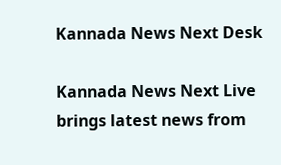Kannada News Next Desk

Kannada News Next Live brings latest news from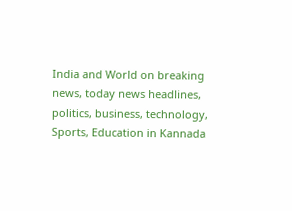India and World on breaking news, today news headlines, politics, business, technology, Sports, Education in Kannada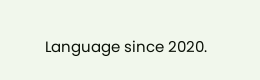Language since 2020.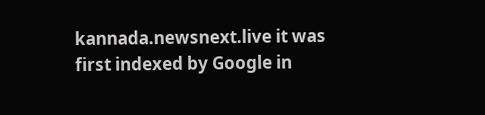kannada.newsnext.live it was first indexed by Google in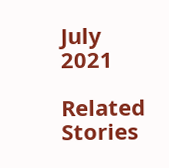July 2021

Related Stories